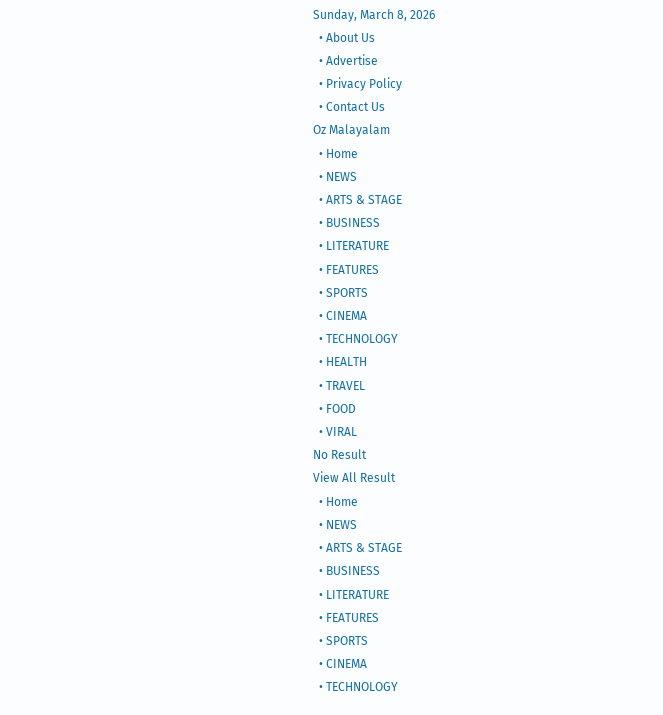Sunday, March 8, 2026
  • About Us
  • Advertise
  • Privacy Policy
  • Contact Us
Oz Malayalam
  • Home
  • NEWS
  • ARTS & STAGE
  • BUSINESS
  • LITERATURE
  • FEATURES
  • SPORTS
  • CINEMA
  • TECHNOLOGY
  • HEALTH
  • TRAVEL
  • FOOD
  • VIRAL
No Result
View All Result
  • Home
  • NEWS
  • ARTS & STAGE
  • BUSINESS
  • LITERATURE
  • FEATURES
  • SPORTS
  • CINEMA
  • TECHNOLOGY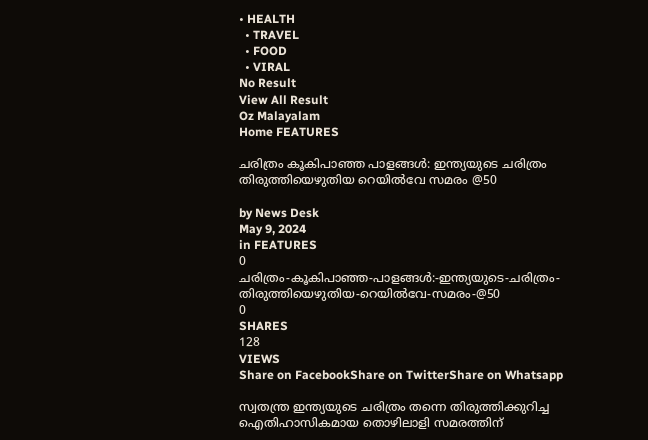• HEALTH
  • TRAVEL
  • FOOD
  • VIRAL
No Result
View All Result
Oz Malayalam
Home FEATURES

ചരിത്രം കൂകിപാഞ്ഞ പാളങ്ങൾ: ഇന്ത്യയുടെ ചരിത്രം തിരുത്തിയെഴുതിയ റെയിൽവേ സമരം @50

by News Desk
May 9, 2024
in FEATURES
0
ചരിത്രം-കൂകിപാഞ്ഞ-പാളങ്ങൾ:-ഇന്ത്യയുടെ-ചരിത്രം-തിരുത്തിയെഴുതിയ-റെയിൽവേ-സമരം-@50
0
SHARES
128
VIEWS
Share on FacebookShare on TwitterShare on Whatsapp

സ്വതന്ത്ര ഇന്ത്യയുടെ ചരിത്രം തന്നെ തിരുത്തിക്കുറിച്ച ഐതിഹാസികമായ തൊഴിലാളി സമരത്തിന്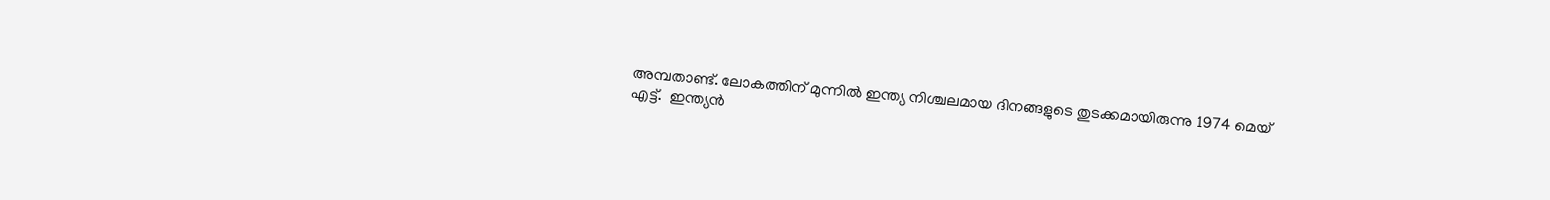അമ്പതാണ്ട്. ലോകത്തിന് മുന്നിൽ ഇന്ത്യ നിശ്ചലമായ ദിനങ്ങളുടെ തുടക്കമായിരുന്നു 1974 മെയ് എട്ട്.  ഇന്ത്യൻ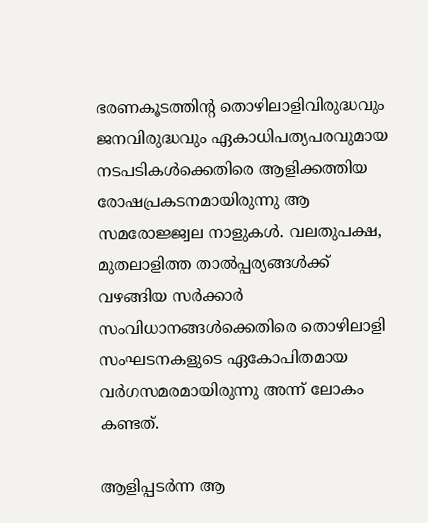ഭരണകൂടത്തിന്റ തൊഴിലാളിവിരുദ്ധവും ജനവിരുദ്ധവും ഏകാധിപത്യപരവുമായ നടപടികൾക്കെതിരെ ആളിക്കത്തിയ രോഷപ്രകടനമായിരുന്നു ആ സമരോജ്ജ്വല നാളുകൾ. വലതുപക്ഷ, മുതലാളിത്ത താൽപ്പര്യങ്ങൾക്ക് വഴങ്ങിയ സർക്കാർ സംവിധാനങ്ങൾക്കെതിരെ തൊഴിലാളി സംഘടനകളുടെ ഏകോപിതമായ വർഗസമരമായിരുന്നു അന്ന് ലോകം കണ്ടത്.

ആളിപ്പടർന്ന ആ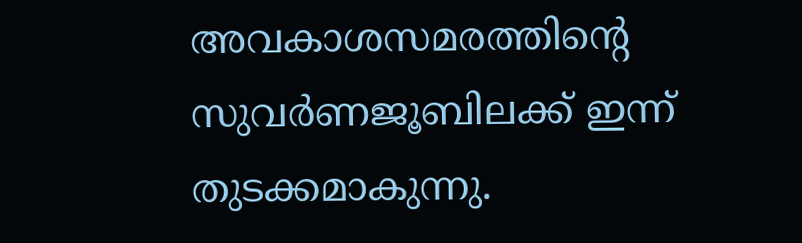അവകാശസമരത്തിന്റെ സുവർണജൂബിലക്ക് ഇന്ന് തുടക്കമാകുന്നു.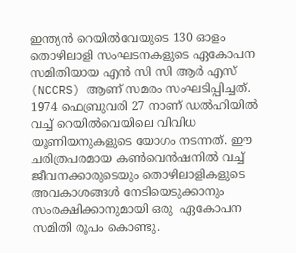ഇന്ത്യൻ റെയിൽവേയുടെ 130 ഓളം തൊഴിലാളി സംഘടനകളുടെ ഏകോപന സമിതിയായ എൻ സി സി ആർ എസ് (NCCRS) ആണ് സമരം സംഘടിപ്പിച്ചത്. 1974 ഫെബ്രുവരി 27 നാണ് ഡൽഹിയിൽ വച്ച് റെയിൽവെയിലെ വിവിധ യൂണിയനുകളുടെ യോഗം നടന്നത്. ഈ ചരിത്രപരമായ കൺവെൻഷനിൽ വച്ച് ജീവനക്കാരുടെയും തൊഴിലാളികളുടെ അവകാശങ്ങൾ നേടിയെടുക്കാനും സംരക്ഷിക്കാനുമായി ഒരു  ഏകോപന സമിതി രൂപം കൊണ്ടു.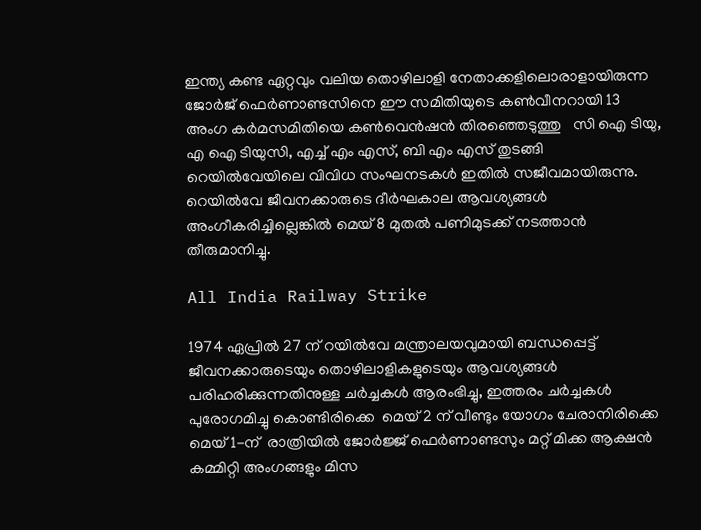ഇന്ത്യ കണ്ട ഏറ്റവും വലിയ തൊഴിലാളി നേതാക്കളിലൊരാളായിരുന്ന ജോർജ് ഫെർണാണ്ടസിനെ ഈ സമിതിയുടെ കൺവീനറായി 13 അംഗ കർമസമിതിയെ കൺവെൻഷൻ തിരഞ്ഞെടുത്തു   സി ഐ ടിയു, എ ഐ ടിയുസി, എച്ച് എം എസ്, ബി എം എസ് തുടങ്ങി റെയിൽവേയിലെ വിവിധ സംഘനടകൾ ഇതിൽ സജീവമായിരുന്നു.  റെയിൽവേ ജീവനക്കാരുടെ ദീർഘകാല ആവശ്യങ്ങൾ അംഗീകരിച്ചില്ലെങ്കിൽ മെയ് 8 മുതൽ പണിമുടക്ക് നടത്താൻ തീരുമാനിച്ചു.

All India Railway Strike

1974 ഏപ്രിൽ 27 ന് റയിൽവേ മന്ത്രാലയവുമായി ബന്ധപ്പെട്ട് ജീവനക്കാരുടെയും തൊഴിലാളികളുടെയും ആവശ്യങ്ങൾ പരിഹരിക്കുന്നതിനുള്ള ചർച്ചകൾ ആരംഭിച്ചു, ഇത്തരം ചർച്ചകൾ പുരോഗമിച്ചു കൊണ്ടിരിക്കെ  മെയ് 2 ന് വീണ്ടും യോഗം ചേരാനിരിക്കെ മെയ് 1-ന്  രാത്രിയിൽ ജോർജ്ജ് ഫെർണാണ്ടസും മറ്റ് മിക്ക ആക്ഷൻ കമ്മിറ്റി അംഗങ്ങളും മിസ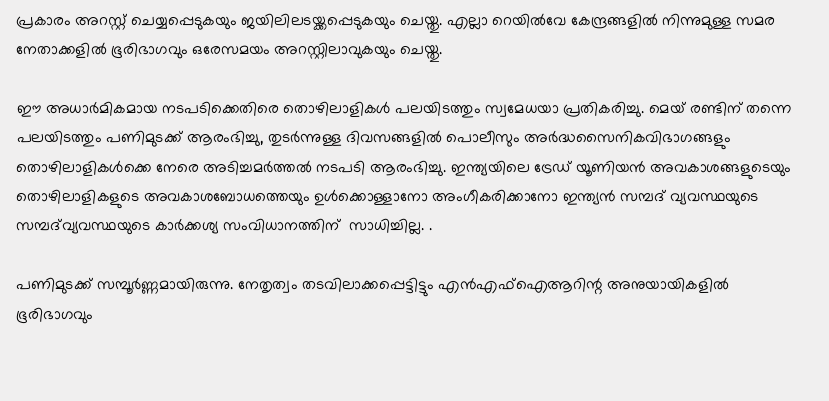പ്രകാരം അറസ്റ്റ് ചെയ്യപ്പെടുകയും ജയിലിലടയ്ക്കപ്പെടുകയും ചെയ്തു. എല്ലാ റെയിൽവേ കേന്ദ്രങ്ങളിൽ നിന്നുമുള്ള സമര നേതാക്കളിൽ ഭൂരിഭാഗവും ഒരേസമയം അറസ്റ്റിലാവുകയും ചെയ്തു.

ഈ അധാർമികമായ നടപടിക്കെതിരെ തൊഴിലാളികൾ പലയിടത്തും സ്വമേധയാ പ്രതികരിച്ചു. മെയ് രണ്ടിന് തന്നെ പലയിടത്തും പണിമുടക്ക് ആരംഭിച്ചു, തുടർന്നുള്ള ദിവസങ്ങളിൽ പൊലീസും അർദ്ധസൈനികവിഭാഗങ്ങളും തൊഴിലാളികൾക്കെ നേരെ അടിച്ചമർത്തൽ നടപടി ആരംഭിച്ചു. ഇന്ത്യയിലെ ട്രേഡ് യൂണിയൻ അവകാശങ്ങളുടെയും തൊഴിലാളികളുടെ അവകാശബോധത്തെയും ഉൾക്കൊള്ളാനോ അംഗീകരിക്കാനോ ഇന്ത്യൻ സമ്പദ് വ്യവസ്ഥയുടെ സമ്പദ്‌വ്യവസ്ഥയുടെ കാർക്കശ്യ സംവിധാനത്തിന്  സാധിച്ചില്ല. .

പണിമുടക്ക് സമ്പൂർണ്ണമായിരുന്നു. നേതൃത്വം തടവിലാക്കപ്പെട്ടിട്ടും എൻഎഫ്ഐആറിന്റ അനുയായികളിൽ ഭൂരിഭാഗവും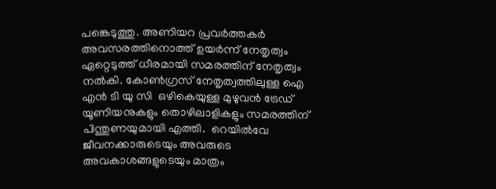പങ്കെടുത്തു. അണിയറ പ്രവർത്തകർ അവസരത്തിനൊത്ത് ഉയർന്ന് നേതൃത്വം ഏറ്റെടുത്ത് ധീരമായി സമരത്തിന് നേതൃത്വം നൽകി. കോൺഗ്രസ് നേതൃത്വത്തിലുള്ള ഐ എൻ ടി യു സി  ഒഴികെയുള്ള മുഴുവൻ ട്രേഡ് യൂണിയനുകളും തൊഴിലാളികളും സമരത്തിന് പിന്തുണയുമായി എത്തി.  റെയിൽവേ ജീവനക്കാരുടെയും അവരുടെ അവകാശങ്ങളുടെയും മാത്രം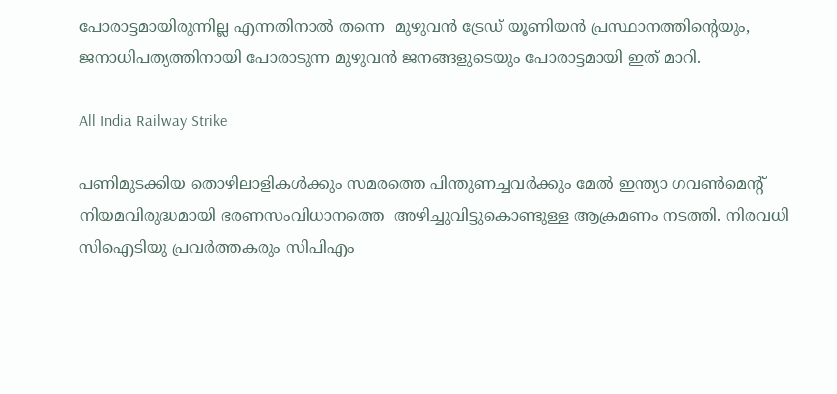പോരാട്ടമായിരുന്നില്ല എന്നതിനാൽ തന്നെ  മുഴുവൻ ട്രേഡ് യൂണിയൻ പ്രസ്ഥാനത്തിന്റെയും, ജനാധിപത്യത്തിനായി പോരാടുന്ന മുഴുവൻ ജനങ്ങളുടെയും പോരാട്ടമായി ഇത് മാറി.

All India Railway Strike

പണിമുടക്കിയ തൊഴിലാളികൾക്കും സമരത്തെ പിന്തുണച്ചവർക്കും മേൽ ഇന്ത്യാ ഗവൺമെന്റ്  നിയമവിരുദ്ധമായി ഭരണസംവിധാനത്തെ  അഴിച്ചുവിട്ടുകൊണ്ടുള്ള ആക്രമണം നടത്തി. നിരവധി സിഐടിയു പ്രവർത്തകരും സിപിഎം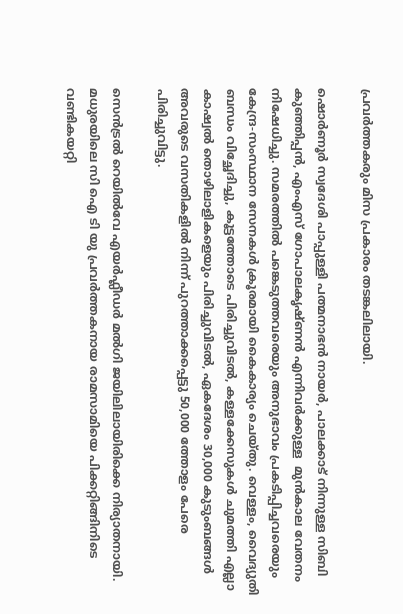പ്രവർത്തകരും മിസ പ്രകാരം തടങ്കലിലായി.

ഷൊർണൂർ സ്വദേശി പാപ്പുള്ളി പത്മനാഭൻ നായർ, പാലക്കാട് നിന്നുള്ള സിബി കുഞ്ഞിപ്പൻ, എംഎസ് ഗോപാലകൃഷ്ണൻ എന്നിവർക്കുള്ള  മുൻകാല വേതനം നിഷേധിച്ചു. സമരത്തിൽ പങ്കെടുത്തവരെയും അനുഭാവം പ്രകടിപ്പിച്ചവരെയും  കേന്ദ്ര-സംസ്ഥാന സേനകൾ ക്രൂരമായി കൈകാര്യം ചെയ്‌തു. വെള്ളം, വൈദ്യുതി ബന്ധം വിച്ഛേദിച്ചു, കൂട്ടത്തോടെ പിരിച്ചുവിടൽ, കള്ളക്കേസുകൾ ചുമത്തി എല്ലാ കാഷ്വൽ തൊഴിലാളികളെയും പിരിച്ചുവിടൽ, ഏകദേശം 30,000 കുടുംബങ്ങൾ അവരുടെ വസതികളിൽ നിന്ന് പുറത്താക്കപ്പെട്ടു 50,000 ത്തോളം പേരെ പിരിച്ചുവിട്ടു.

സെൻട്രൽ റെയിൽവേ എയർഫ്ലീഡർ മൽഗി ജയിലിലായിരിക്കെ നിര്യാതനായി. മധുരയിലെ സി ഐ ടി യു പ്രവർത്തകനായ രാമസാമിയെ പിക്കറ്റിങ്ങിനിടെ വണ്ടികയറ്റി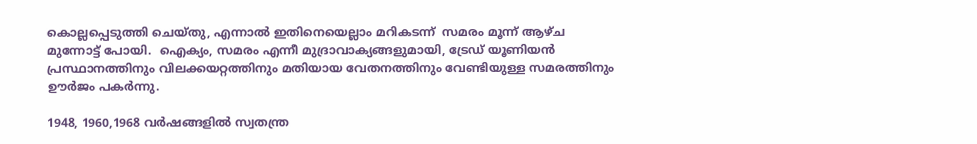കൊല്ലപ്പെടുത്തി ചെയ്തു, എന്നാൽ ഇതിനെയെല്ലാം മറികടന്ന്  സമരം മൂന്ന് ആഴ്ച  മുന്നോട്ട് പോയി.  ഐക്യം, സമരം എന്നീ മുദ്രാവാക്യങ്ങളുമായി, ട്രേഡ് യൂണിയൻ പ്രസ്ഥാനത്തിനും വിലക്കയറ്റത്തിനും മതിയായ വേതനത്തിനും വേണ്ടിയുള്ള സമരത്തിനും ഊർജം പകർന്നു.

1948, 1960,1968 വർഷങ്ങളിൽ സ്വതന്ത്ര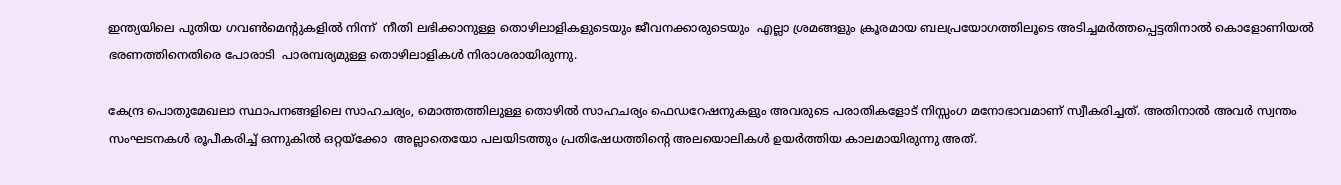ഇന്ത്യയിലെ പുതിയ ഗവൺമെന്റുകളിൽ നിന്ന്  നീതി ലഭിക്കാനുള്ള തൊഴിലാളികളുടെയും ജീവനക്കാരുടെയും  എല്ലാ ശ്രമങ്ങളും ക്രൂരമായ ബലപ്രയോഗത്തിലൂടെ അടിച്ചമർത്തപ്പെട്ടതിനാൽ കൊളോണിയൽ ഭരണത്തിനെതിരെ പോരാടി  പാരമ്പര്യമുള്ള തൊഴിലാളികൾ നിരാശരായിരുന്നു.

കേന്ദ്ര പൊതുമേഖലാ സ്ഥാപനങ്ങളിലെ സാഹചര്യം, മൊത്തത്തിലുള്ള തൊഴിൽ സാഹചര്യം ഫെഡറേഷനുകളും അവരുടെ പരാതികളോട് നിസ്സംഗ മനോഭാവമാണ് സ്വീകരിച്ചത്. അതിനാൽ അവർ സ്വന്തം സംഘടനകൾ രൂപീകരിച്ച് ഒന്നുകിൽ ഒറ്റയ്‌ക്കോ  അല്ലാതെയോ പലയിടത്തും പ്രതിഷേധത്തിന്റെ അലയൊലികൾ ഉയർത്തിയ കാലമായിരുന്നു അത്.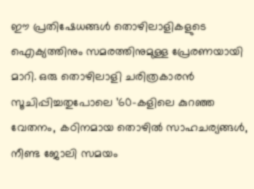ഈ പ്രതിഷേധങ്ങൾ തൊഴിലാളികളുടെ ഐക്യത്തിനും സമരത്തിനുമുള്ള പ്രേരണയായി മാറി. ഒരു തൊഴിലാളി ചരിത്രകാരൻ സൂചിപ്പിച്ചതുപോലെ ’60-കളിലെ കുറഞ്ഞ വേതനം, കഠിനമായ തൊഴിൽ സാഹചര്യങ്ങൾ, നീണ്ട ജോലി സമയം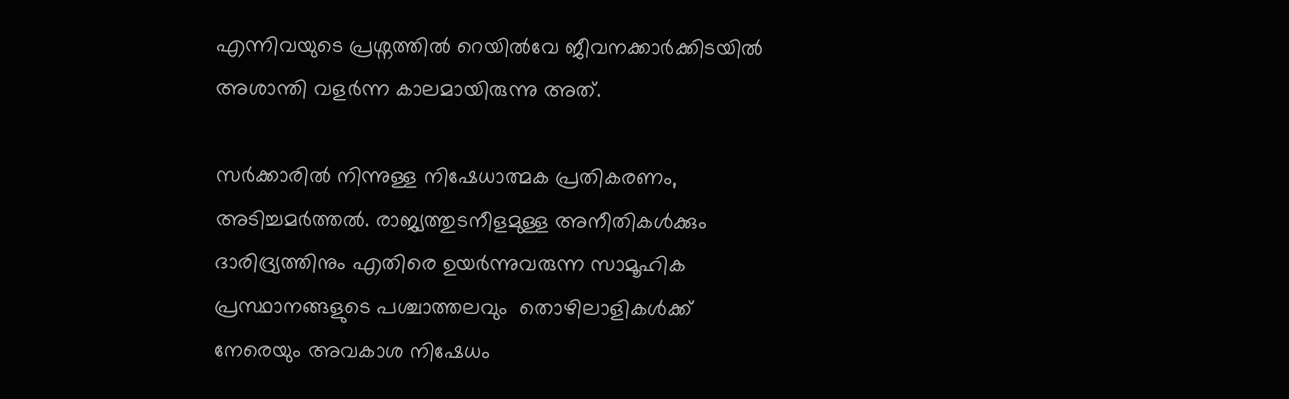എന്നിവയുടെ പ്രശ്നത്തിൽ റെയിൽവേ ജീവനക്കാർക്കിടയിൽ അശാന്തി വളർന്ന കാലമായിരുന്നു അത്.

സർക്കാരിൽ നിന്നുള്ള നിഷേധാത്മക പ്രതികരണം, അടിച്ചമർത്തൽ. രാജ്യത്തുടനീളമുള്ള അനീതികൾക്കും ദാരിദ്ര്യത്തിനും എതിരെ ഉയർന്നുവരുന്ന സാമൂഹിക പ്രസ്ഥാനങ്ങളുടെ പശ്ചാത്തലവും  തൊഴിലാളികൾക്ക് നേരെയും അവകാശ നിഷേധം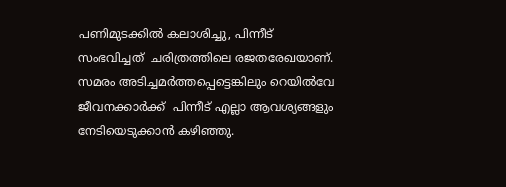പണിമുടക്കിൽ കലാശിച്ചു, പിന്നീട് സംഭവിച്ചത്  ചരിത്രത്തിലെ രജതരേഖയാണ്.  സമരം അടിച്ചമർത്തപ്പെട്ടെങ്കിലും റെയിൽവേ ജീവനക്കാർക്ക്  പിന്നീട് എല്ലാ ആവശ്യങ്ങളും നേടിയെടുക്കാൻ കഴിഞ്ഞു.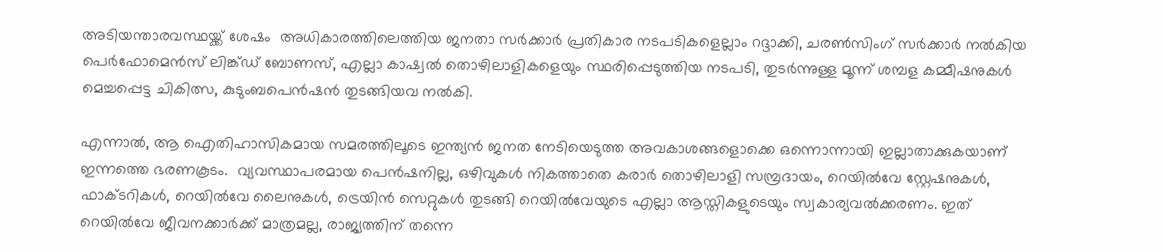അടിയന്താരവസ്ഥയ്ക്ക് ശേഷം  അധികാരത്തിലെത്തിയ ജനതാ സർക്കാർ പ്രതികാര നടപടികളെല്ലാം റദ്ദാക്കി, ചരൺസിംഗ് സർക്കാർ നൽകിയ പെർഫോമെൻസ് ലിങ്ക്ഡ് ബോണസ്, എല്ലാ കാഷ്വൽ തൊഴിലാളികളെയും സ്ഥരിപ്പെടുത്തിയ നടപടി, തുടർന്നുള്ള മൂന്ന് ശമ്പള കമ്മീഷനുകൾ മെച്ചപ്പെട്ട ചികിത്സ, കുടുംബപെൻഷൻ തുടങ്ങിയവ നൽകി.

എന്നാൽ, ആ ഐതിഹാസികമായ സമരത്തിലൂടെ ഇന്ത്യൻ ജനത നേടിയെടുത്ത അവകാശങ്ങളൊക്കെ ഒന്നൊന്നായി ഇല്ലാതാക്കുകയാണ് ഇന്നത്തെ ഭരണകൂടം.  വ്യവസ്ഥാപരമായ പെൻഷനില്ല, ഒഴിവുകൾ നികത്താതെ കരാർ തൊഴിലാളി സമ്പ്രദായം, റെയിൽവേ സ്റ്റേഷനുകൾ, ഫാക്ടറികൾ, റെയിൽവേ ലൈനുകൾ, ട്രെയിൻ സെറ്റുകൾ തുടങ്ങി റെയിൽവേയുടെ എല്ലാ ആസ്തികളുടെയും സ്വകാര്യവൽക്കരണം. ഇത് റെയിൽവേ ജീവനക്കാർക്ക് മാത്രമല്ല, രാജ്യത്തിന് തന്നെ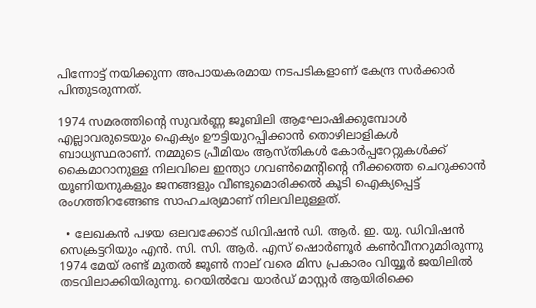പിന്നോട്ട് നയിക്കുന്ന അപായകരമായ നടപടികളാണ് കേന്ദ്ര സർക്കാർ പിന്തുടരുന്നത്.

1974 സമരത്തിന്റെ സുവർണ്ണ ജൂബിലി ആഘോഷിക്കുമ്പോൾ എല്ലാവരുടെയും ഐക്യം ഊട്ടിയുറപ്പിക്കാൻ തൊഴിലാളികൾ ബാധ്യസ്ഥരാണ്. നമ്മുടെ പ്രീമിയം ആസ്തികൾ കോർപ്പറേറ്റുകൾക്ക് കൈമാറാനുള്ള നിലവിലെ ഇന്ത്യാ ഗവൺമെന്റിന്റെ നീക്കത്തെ ചെറുക്കാൻ യൂണിയനുകളും ജനങ്ങളും വീണ്ടുമൊരിക്കൽ കൂടി ഐക്യപ്പെട്ട് രംഗത്തിറങ്ങേണ്ട സാഹചര്യമാണ് നിലവിലുള്ളത്.

  • ലേഖകൻ പഴയ ഒലവക്കോട് ഡിവിഷൻ ഡി. ആർ. ഇ. യു. ഡിവിഷൻ സെക്രട്ടറിയും എൻ. സി. സി. ആർ. എസ് ഷൊർണൂർ കൺവീനറുമാിരുന്നു  1974 മേയ് രണ്ട് മുതൽ ജൂണ്‍ നാല് വരെ മിസ പ്രകാരം വിയ്യൂർ ജയിലിൽ തടവിലാക്കിയിരുന്നു. റെയിൽവേ യാർഡ് മാസ്റ്റർ ആയിരിക്കെ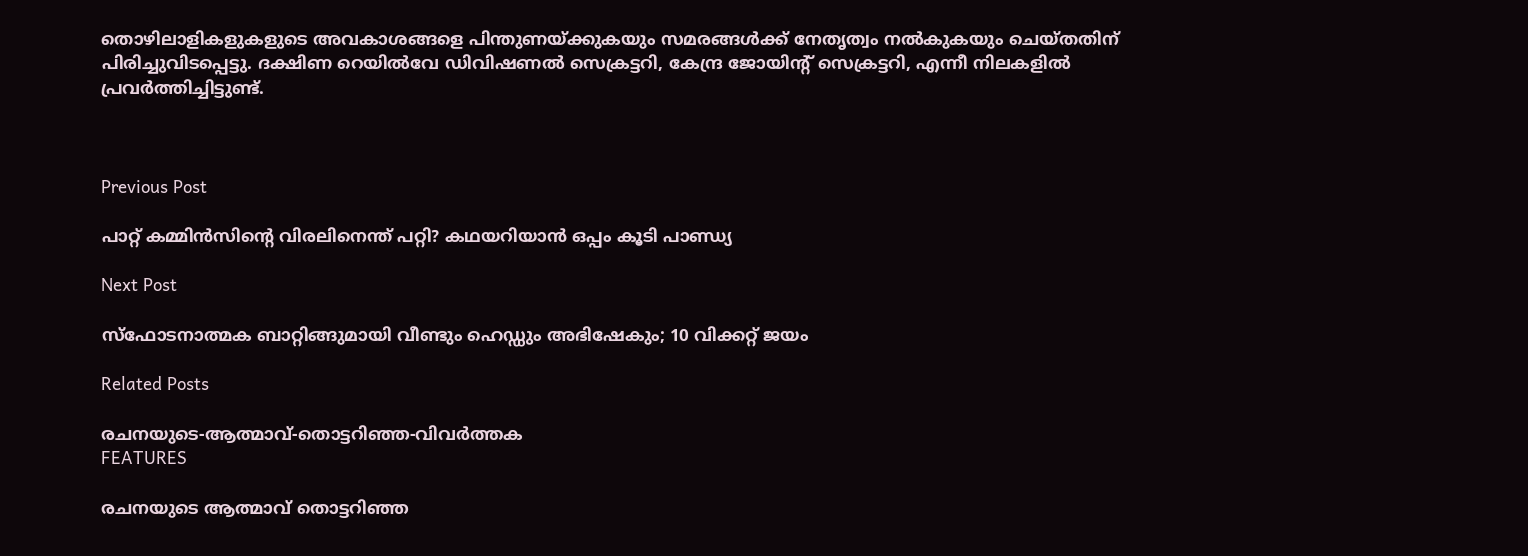തൊഴിലാളികളുകളുടെ അവകാശങ്ങളെ പിന്തുണയ്ക്കുകയും സമരങ്ങൾക്ക് നേതൃത്വം നൽകുകയും ചെയ്തതിന് പിരിച്ചുവിടപ്പെട്ടു. ദക്ഷിണ റെയിൽവേ ഡിവിഷണൽ സെക്രട്ടറി, കേന്ദ്ര ജോയിന്റ് സെക്രട്ടറി, എന്നീ നിലകളിൽ പ്രവർത്തിച്ചിട്ടുണ്ട്.



Previous Post

പാറ്റ് കമ്മിൻസിന്റെ വിരലിനെന്ത് പറ്റി? കഥയറിയാൻ ഒപ്പം കൂടി പാണ്ഡ്യ

Next Post

സ്ഫോടനാത്മക ബാറ്റിങ്ങുമായി വീണ്ടും ഹെഡ്ഡും അഭിഷേകും; 10 വിക്കറ്റ് ജയം

Related Posts

രചനയുടെ-ആത്മാവ്-തൊട്ടറിഞ്ഞ-വിവർത്തക
FEATURES

രചനയുടെ ആത്മാവ് തൊട്ടറിഞ്ഞ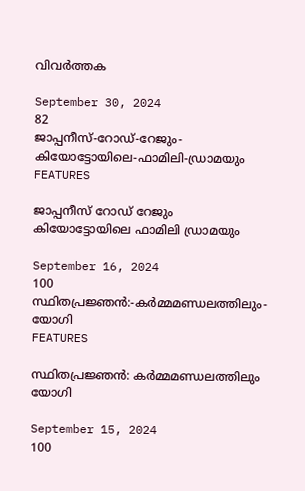വിവർത്തക

September 30, 2024
82
ജാപ്പനീസ്‌-റോഡ്‌-റേജും-കിയോട്ടോയിലെ-ഫാമിലി-ഡ്രാമയും
FEATURES

ജാപ്പനീസ്‌ റോഡ്‌ റേജും കിയോട്ടോയിലെ ഫാമിലി ഡ്രാമയും

September 16, 2024
100
സ്ഥിതപ്രജ്ഞൻ:-കർമ്മമണ്ഡലത്തിലും-യോഗി
FEATURES

സ്ഥിതപ്രജ്ഞൻ: കർമ്മമണ്ഡലത്തിലും യോഗി

September 15, 2024
100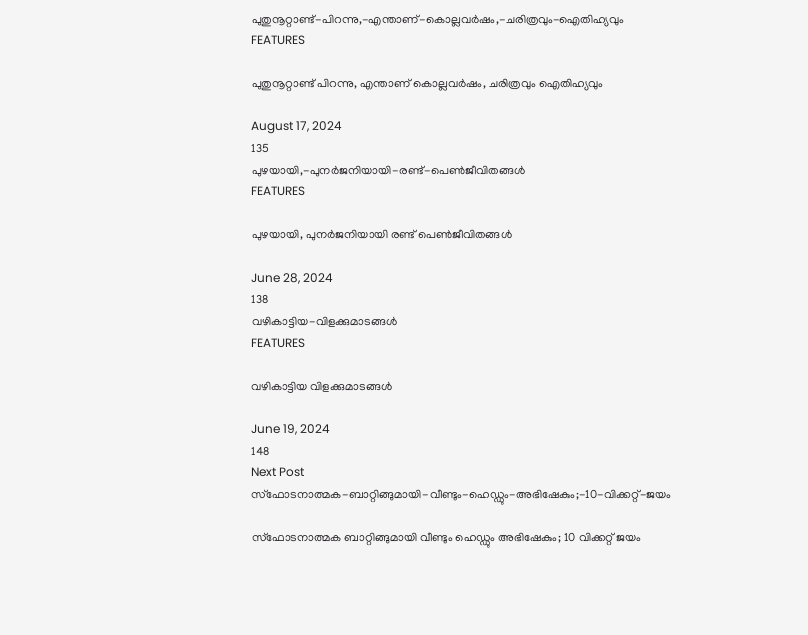പുതുനൂറ്റാണ്ട്-പിറന്നു,-എന്താണ്-കൊല്ലവർഷം,-ചരിത്രവും-ഐതിഹ്യവും
FEATURES

പുതുനൂറ്റാണ്ട് പിറന്നു, എന്താണ് കൊല്ലവർഷം, ചരിത്രവും ഐതിഹ്യവും

August 17, 2024
135
പുഴയായി,-പുനർജനിയായി-രണ്ട്-പെൺജീവിതങ്ങൾ
FEATURES

പുഴയായി, പുനർജനിയായി രണ്ട് പെൺജീവിതങ്ങൾ

June 28, 2024
138
വഴികാട്ടിയ-വിളക്കുമാടങ്ങൾ
FEATURES

വഴികാട്ടിയ വിളക്കുമാടങ്ങൾ

June 19, 2024
148
Next Post
സ്ഫോടനാത്മക-ബാറ്റിങ്ങുമായി-വീണ്ടും-ഹെഡ്ഡും-അഭിഷേകും;-10-വിക്കറ്റ്-ജയം

സ്ഫോടനാത്മക ബാറ്റിങ്ങുമായി വീണ്ടും ഹെഡ്ഡും അഭിഷേകും; 10 വിക്കറ്റ് ജയം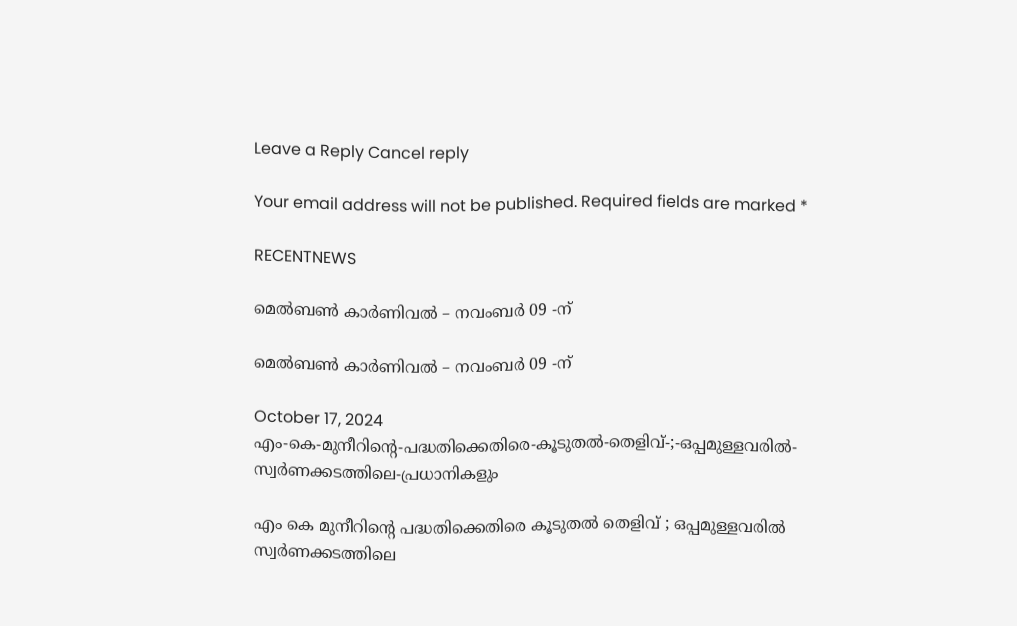Leave a Reply Cancel reply

Your email address will not be published. Required fields are marked *

RECENTNEWS

മെൽബൺ കാർണിവൽ – നവംബർ 09 -ന്

മെൽബൺ കാർണിവൽ – നവംബർ 09 -ന്

October 17, 2024
എം-കെ-മുനീറിന്റെ-പദ്ധതിക്കെതിരെ-കൂടുതൽ-തെളിവ്‌-;-ഒപ്പമുള്ളവരിൽ-
സ്വർണക്കടത്തിലെ-പ്രധാനികളും

എം കെ മുനീറിന്റെ പദ്ധതിക്കെതിരെ കൂടുതൽ തെളിവ്‌ ; ഒപ്പമുള്ളവരിൽ
സ്വർണക്കടത്തിലെ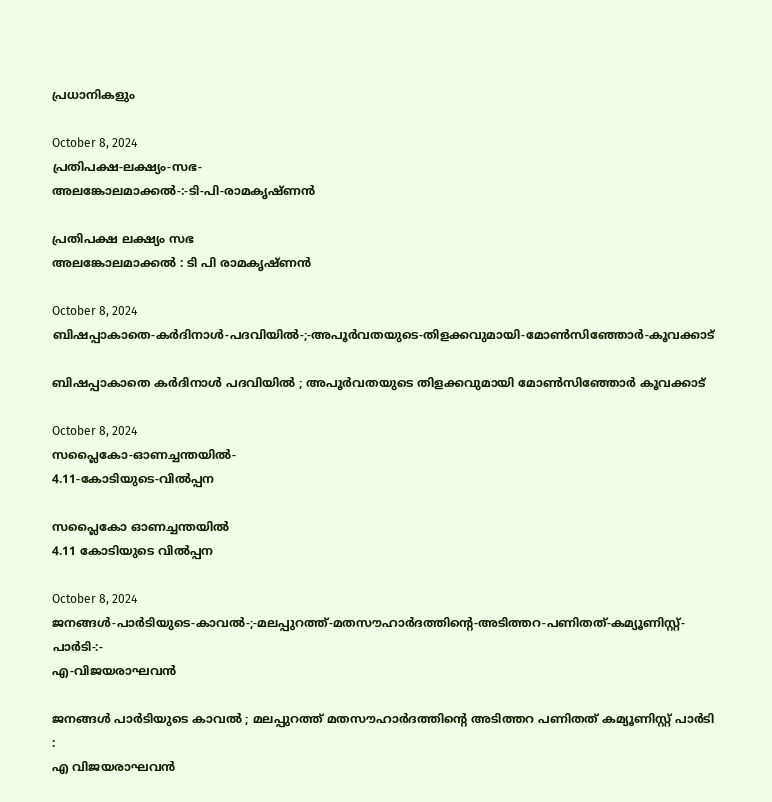പ്രധാനികളും

October 8, 2024
പ്രതിപക്ഷ-ലക്ഷ്യം-സഭ-
അലങ്കോലമാക്കൽ-:-ടി-പി-രാമകൃഷ്‌ണൻ

പ്രതിപക്ഷ ലക്ഷ്യം സഭ
അലങ്കോലമാക്കൽ : ടി പി രാമകൃഷ്‌ണൻ

October 8, 2024
ബിഷപ്പാകാതെ-കർദിനാൾ-പദവിയിൽ-;-അപൂർവതയുടെ-തിളക്കവുമായി-മോൺസിഞ്ഞോർ-കൂവക്കാട്‌

ബിഷപ്പാകാതെ കർദിനാൾ പദവിയിൽ ; അപൂർവതയുടെ തിളക്കവുമായി മോൺസിഞ്ഞോർ കൂവക്കാട്‌

October 8, 2024
സപ്ലൈകോ-ഓണച്ചന്തയിൽ-
4.11-കോടിയുടെ-വിൽപ്പന

സപ്ലൈകോ ഓണച്ചന്തയിൽ
4.11 കോടിയുടെ വിൽപ്പന

October 8, 2024
ജനങ്ങൾ-പാർടിയുടെ-കാവൽ-;-മലപ്പുറത്ത്-മതസൗഹാർദത്തിന്റെ-അടിത്തറ-പണിതത്-കമ്യൂണിസ്റ്റ്-പാർടി-:-
എ-വിജയരാഘവൻ

ജനങ്ങൾ പാർടിയുടെ കാവൽ ; മലപ്പുറത്ത് മതസൗഹാർദത്തിന്റെ അടിത്തറ പണിതത് കമ്യൂണിസ്റ്റ് പാർടി :
എ വിജയരാഘവൻ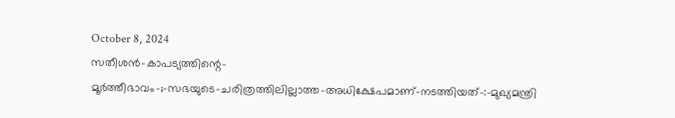October 8, 2024
സതീശൻ-കാപട്യത്തിന്റെ-
മൂർത്തീഭാവം-;-സഭയുടെ-ചരിത്രത്തിലില്ലാത്ത-അധിക്ഷേപമാണ്‌-നടത്തിയത്‌-:-മുഖ്യമന്ത്രി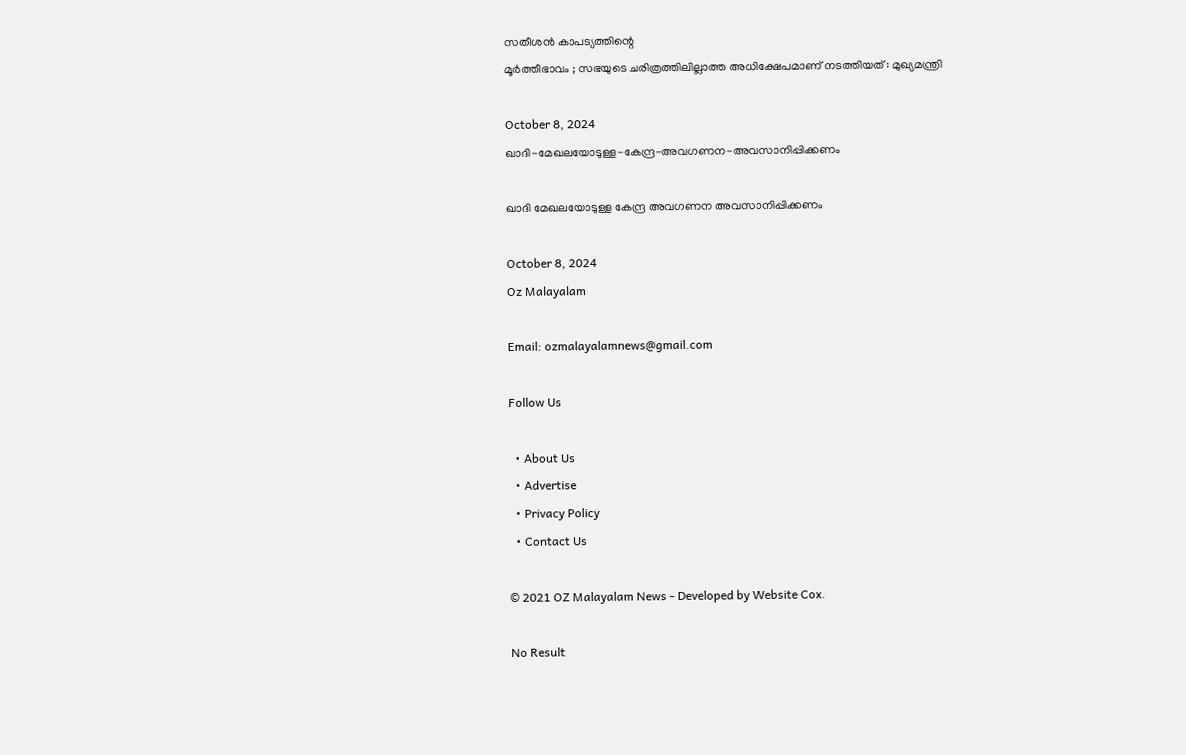സതീശൻ കാപട്യത്തിന്റെ
മൂർത്തീഭാവം ; സഭയുടെ ചരിത്രത്തിലില്ലാത്ത അധിക്ഷേപമാണ്‌ നടത്തിയത്‌ : മുഖ്യമന്ത്രി

October 8, 2024
ഖാദി-മേഖലയോടുള്ള-കേന്ദ്ര-അവഗണന-അവസാനിപ്പിക്കണം

ഖാദി മേഖലയോടുള്ള കേന്ദ്ര അവഗണന അവസാനിപ്പിക്കണം

October 8, 2024
Oz Malayalam

Email: ozmalayalamnews@gmail.com

Follow Us

  • About Us
  • Advertise
  • Privacy Policy
  • Contact Us

© 2021 OZ Malayalam News - Developed by Website Cox.

No Result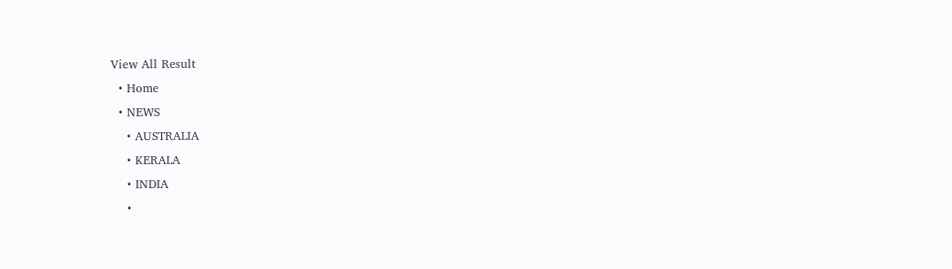View All Result
  • Home
  • NEWS
    • AUSTRALIA
    • KERALA
    • INDIA
    •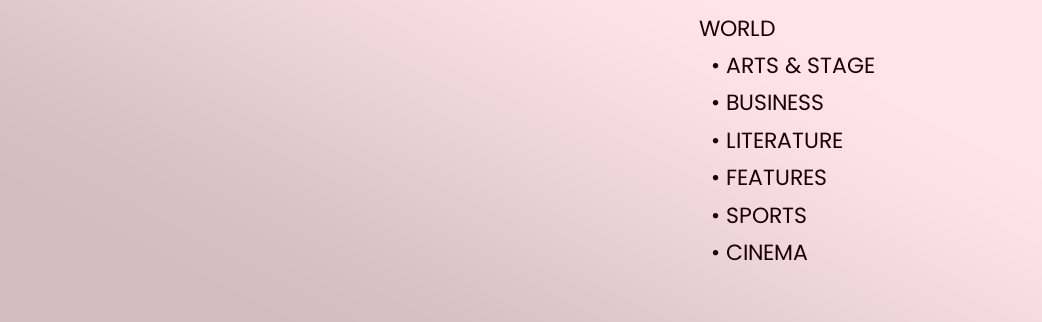WORLD
  • ARTS & STAGE
  • BUSINESS
  • LITERATURE
  • FEATURES
  • SPORTS
  • CINEMA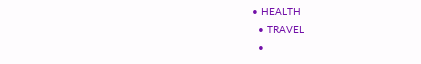• HEALTH
  • TRAVEL
  •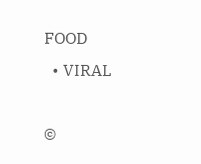FOOD
  • VIRAL

©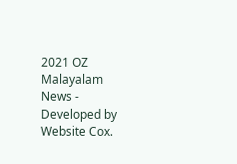2021 OZ Malayalam News - Developed by Website Cox.